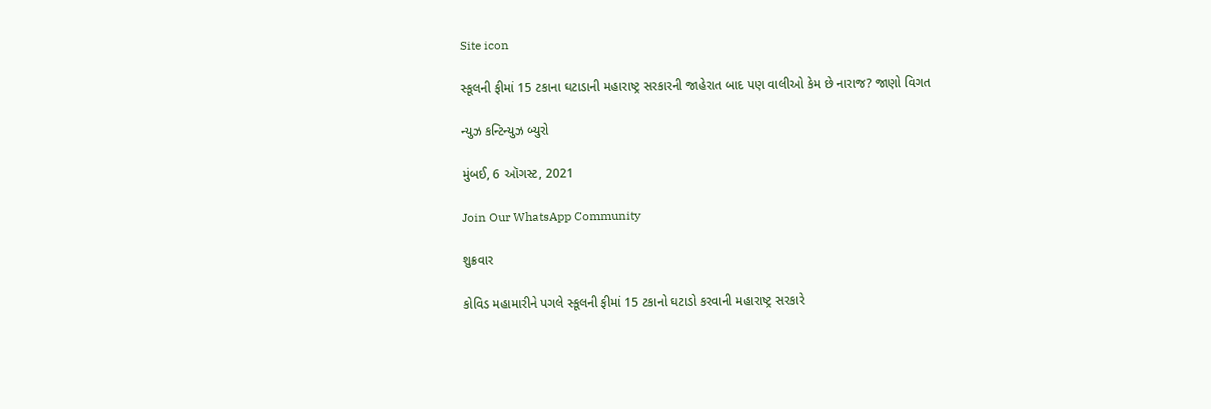Site icon

સ્કૂલની ફીમાં 15 ટકાના ઘટાડાની મહારાષ્ટ્ર સરકારની જાહેરાત બાદ પણ વાલીઓ કેમ છે નારાજ? જાણો વિગત

ન્યુઝ કન્ટિન્યુઝ બ્યુરો

મુંબઈ, 6 ઑગસ્ટ, 2021

Join Our WhatsApp Community

શુક્રવાર

કોવિડ મહામારીને પગલે સ્કૂલની ફીમાં 15 ટકાનો ઘટાડો કરવાની મહારાષ્ટ્ર સરકારે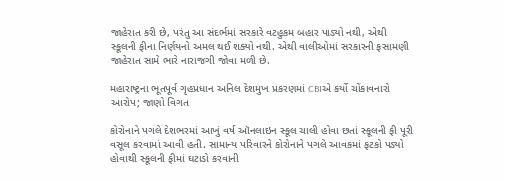જાહેરાત કરી છે, પરંતુ આ સંદર્ભમાં સરકારે વટહુકમ બહાર પાડ્યો નથી, એથી સ્કૂલની ફીના નિર્ણયનો અમલ થઈ શક્યો નથી. એથી વાલીઓમાં સરકારની ફસામણી જાહેરાત સામે ભારે નારાજગી જોવા મળી છે.

મહારાષ્ટ્રના ભૂતપૂર્વ ગૃહપ્રધાન અનિલ દેશમુખ પ્રકરણમાં CBIએ કર્યો ચોંકાવનારો આરોપ; જાણો વિગત

કોરોનાને પગલે દેશભરમાં આખું વર્ષ ઑનલાઇન સ્કૂલ ચાલી હોવા છતાં સ્કૂલની ફી પૂરી વસૂલ કરવામાં આવી હતી. સામાન્ય પરિવારને કોરોનાને પગલે આવકમાં ફટકો પડ્યો હોવાથી સ્કૂલની ફીમાં ઘટાડો કરવાની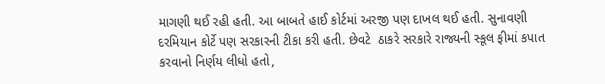માગણી થઈ રહી હતી. આ બાબતે હાઈ કોર્ટમાં અરજી પણ દાખલ થઈ હતી. સુનાવણી દરમિયાન કોર્ટે પણ સરકારની ટીકા કરી હતી. છેવટે  ઠાકરે સરકારે રાજ્યની સ્કૂલ ફીમાં કપાત કરવાનો નિર્ણય લીધો હતો,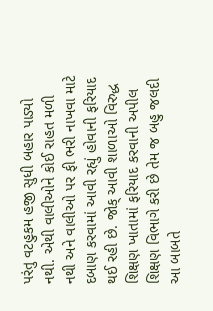પરંતુ વટહુકમ હજી સુધી બહાર પાડ્યો નથી. એથી વાલીઓને કોઈ રાહત મળી નથી અને વાલીઓ પર ફી ભરી નાખવા માટે દબાણ કરવામાં આવી રહ્યું હોવાની ફરિયાદ થઈ રહી છે. જોક્ આવી શાળાઓ વિરુદ્ધ શિક્ષણ ખાતામાં ફરિયાદ કરવાની અપીલ શિક્ષણ વિભાગે કરી છે તેમ જ બહુ જલદી આ બાબતે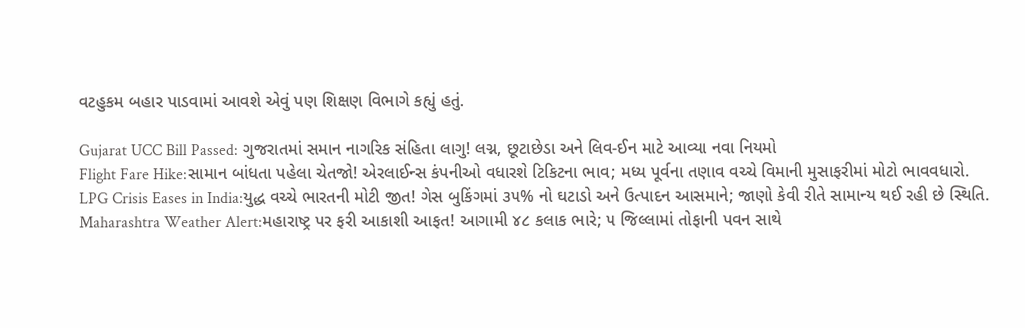વટહુકમ બહાર પાડવામાં આવશે એવું પણ શિક્ષણ વિભાગે કહ્યું હતું.

Gujarat UCC Bill Passed: ગુજરાતમાં સમાન નાગરિક સંહિતા લાગુ! લગ્ન, છૂટાછેડા અને લિવ-ઈન માટે આવ્યા નવા નિયમો
Flight Fare Hike:સામાન બાંધતા પહેલા ચેતજો! એરલાઈન્સ કંપનીઓ વધારશે ટિકિટના ભાવ; મધ્ય પૂર્વના તણાવ વચ્ચે વિમાની મુસાફરીમાં મોટો ભાવવધારો.
LPG Crisis Eases in India:યુદ્ધ વચ્ચે ભારતની મોટી જીત! ગેસ બુકિંગમાં ૩૫% નો ઘટાડો અને ઉત્પાદન આસમાને; જાણો કેવી રીતે સામાન્ય થઈ રહી છે સ્થિતિ.
Maharashtra Weather Alert:મહારાષ્ટ્ર પર ફરી આકાશી આફત! આગામી ૪૮ કલાક ભારે; ૫ જિલ્લામાં તોફાની પવન સાથે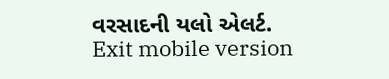વરસાદની યલો એલર્ટ.
Exit mobile version